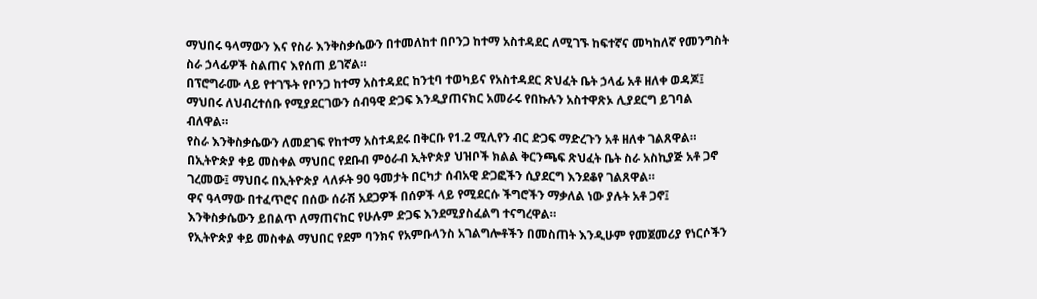ማህበሩ ዓላማውን እና የስራ እንቅስቃሴውን በተመለከተ በቦንጋ ከተማ አስተዳደር ለሚገኙ ከፍተኛና መካከለኛ የመንግስት ስራ ኃላፊዎች ስልጠና እየሰጠ ይገኛል።
በፕሮግራሙ ላይ የተገኙት የቦንጋ ከተማ አስተዳደር ከንቲባ ተወካይና የአስተዳደር ጽህፈት ቤት ኃላፊ አቶ ዘለቀ ወዳጆ፤ ማህበሩ ለህብረተሰቡ የሚያደርገውን ሰብዓዊ ድጋፍ እንዲያጠናክር አመራሩ የበኩሉን አስተዋጽኦ ሊያደርግ ይገባል ብለዋል።
የስራ እንቅስቃሴውን ለመደገፍ የከተማ አስተዳደሩ በቅርቡ የ1.2 ሚሊየን ብር ድጋፍ ማድረጉን አቶ ዘለቀ ገልጸዋል።
በኢትዮጵያ ቀይ መስቀል ማህበር የደቡብ ምዕራብ ኢትዮጵያ ህዝቦች ክልል ቅርንጫፍ ጽህፈት ቤት ስራ አስኪያጅ አቶ ጋኖ ገረመው፤ ማህበሩ በኢትዮጵያ ላለፉት 90 ዓመታት በርካታ ሰብአዊ ድጋፎችን ሲያደርግ እንደቆየ ገልጸዋል።
ዋና ዓላማው በተፈጥሮና በሰው ሰራሽ አደጋዎች በሰዎች ላይ የሚደርሱ ችግሮችን ማቃለል ነው ያሉት አቶ ጋኖ፤ እንቅስቃሴውን ይበልጥ ለማጠናከር የሁሉም ድጋፍ እንደሚያስፈልግ ተናግረዋል።
የኢትዮጵያ ቀይ መስቀል ማህበር የደም ባንክና የአምቡላንስ አገልግሎቶችን በመስጠት እንዲሁም የመጀመሪያ የነርሶችን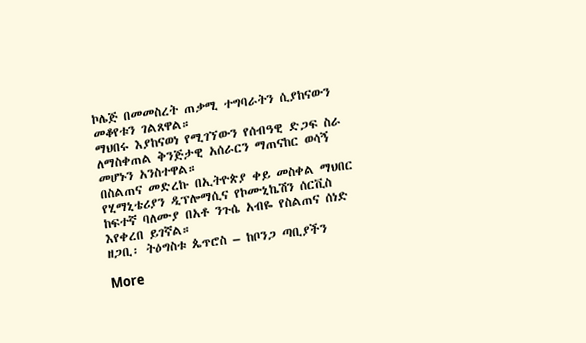ኮሌጅ በመመስረት ጠቃሚ ተግባራትን ሲያከናውን መቆየቱን ገልጸዋል።
ማህበሩ እያከናወነ የሚገኘውን የሰብዓዊ ድጋፍ ስራ ለማስቀጠል ቅንጅታዊ አሰራርን ማጠናከር ወሳኝ መሆኑን አንስተዋል።
በስልጠና መድረኩ በኢትዮጵያ ቀይ መስቀል ማህበር የሂማኒቴሪያን ዲፕሎማሲና የኮሙኒኬሽን ሰርቪስ ከፍተኛ ባለሙያ በአቶ ንጉሴ አብዬ የስልጠና ሰነድ እየቀረበ ይገኛል።
ዘጋቢ፡ ትዕግስቱ ጴጥሮስ – ከቦንጋ ጣቢያችን

More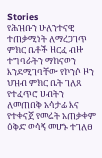Stories
የሕዝቡን ሁለንተናዊ ተጠቃሚነት ለማረጋገጥ ምክር ቤቶች ዘርፈ ብዙ ተግባራትን ማከናወን እንደሚገባቸው የኮንሶ ዞን ህዝብ ምክር ቤት ገለጸ
የተፈጥሮ ሀብትን ለመጠበቅ አሳታፊ እና የተቀናጀ የመሬት አጠቃቀም ዕቅድ ወሳኝ መሆኑ ተገለፀ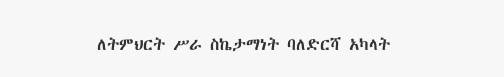ለትምህርት ሥራ ስኬታማነት ባለድርሻ አካላት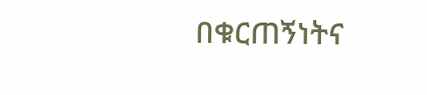በቁርጠኝነትና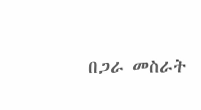በጋራ መስራት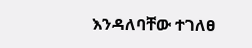እንዳለባቸው ተገለፀ